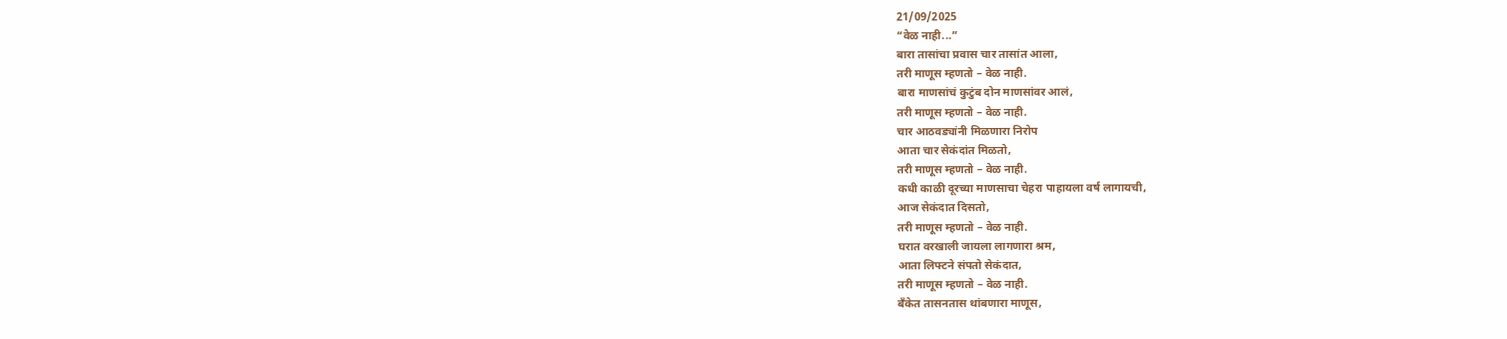21/09/2025
“वेळ नाही...”
बारा तासांचा प्रवास चार तासांत आला,
तरी माणूस म्हणतो – वेळ नाही.
बारा माणसांचं कुटुंब दोन माणसांवर आलं,
तरी माणूस म्हणतो – वेळ नाही.
चार आठवड्यांनी मिळणारा निरोप
आता चार सेकंदांत मिळतो,
तरी माणूस म्हणतो – वेळ नाही.
कधी काळी दूरच्या माणसाचा चेहरा पाहायला वर्ष लागायची,
आज सेकंदात दिसतो,
तरी माणूस म्हणतो – वेळ नाही.
घरात वरखाली जायला लागणारा श्रम,
आता लिफ्टने संपतो सेकंदात,
तरी माणूस म्हणतो – वेळ नाही.
बँकेत तासनतास थांबणारा माणूस,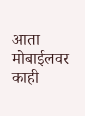आता मोबाईलवर काही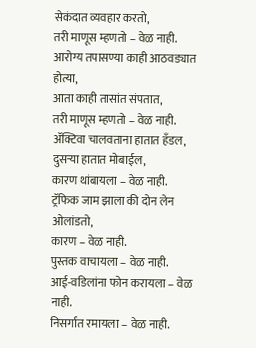सेकंदात व्यवहार करतो,
तरी माणूस म्हणतो – वेळ नाही.
आरोग्य तपासण्या काही आठवड्यात होत्या,
आता काही तासांत संपतात,
तरी माणूस म्हणतो – वेळ नाही.
ॲक्टिवा चालवताना हातात हँडल,
दुसऱ्या हातात मोबाईल,
कारण थांबायला – वेळ नाही.
ट्रॅफिक जाम झाला की दोन लेन ओलांडतो,
कारण – वेळ नाही.
पुस्तक वाचायला – वेळ नाही.
आई-वडिलांना फोन करायला – वेळ नाही.
निसर्गात रमायला – वेळ नाही.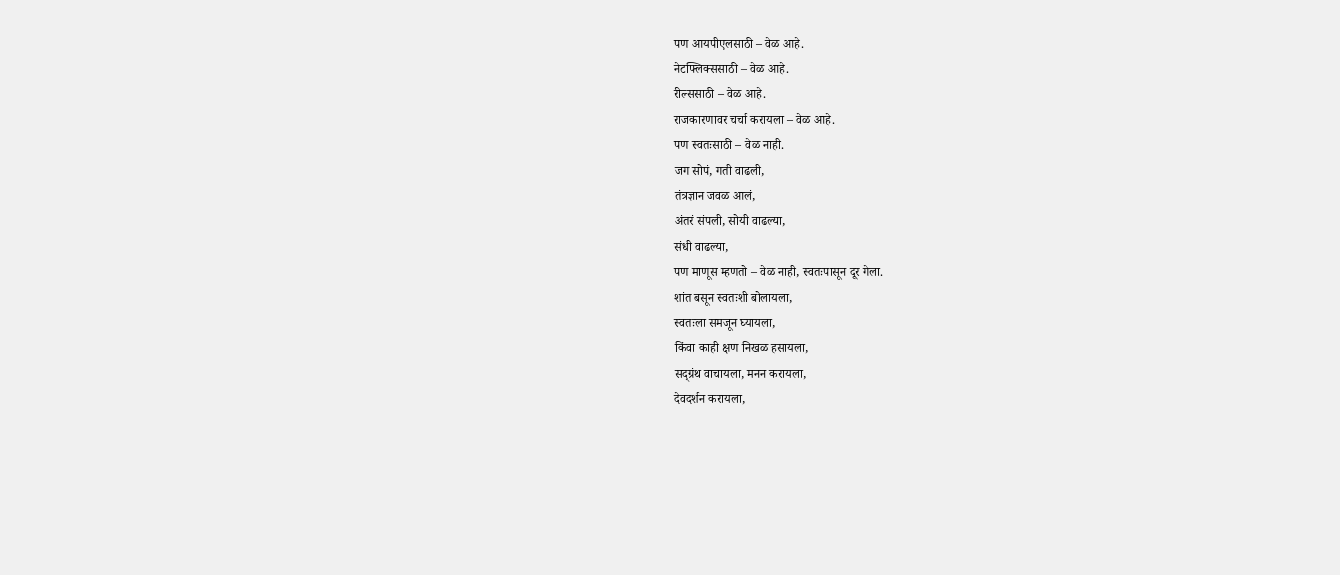पण आयपीएलसाठी – वेळ आहे.
नेटफ्लिक्ससाठी – वेळ आहे.
रील्ससाठी – वेळ आहे.
राजकारणावर चर्चा करायला – वेळ आहे.
पण स्वतःसाठी – वेळ नाही.
जग सोपं, गती वाढली,
तंत्रज्ञान जवळ आलं,
अंतरं संपली, सोयी वाढल्या,
संधी वाढल्या,
पण माणूस म्हणतो – वेळ नाही, स्वतःपासून दूर गेला.
शांत बसून स्वतःशी बोलायला,
स्वतःला समजून घ्यायला,
किंवा काही क्षण निखळ हसायला,
सद्ग्रंथ वाचायला, मनन करायला,
देवदर्शन करायला,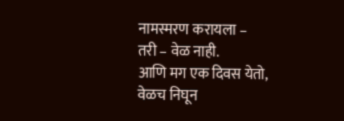नामस्मरण करायला –
तरी – वेळ नाही.
आणि मग एक दिवस येतो,
वेळच निघून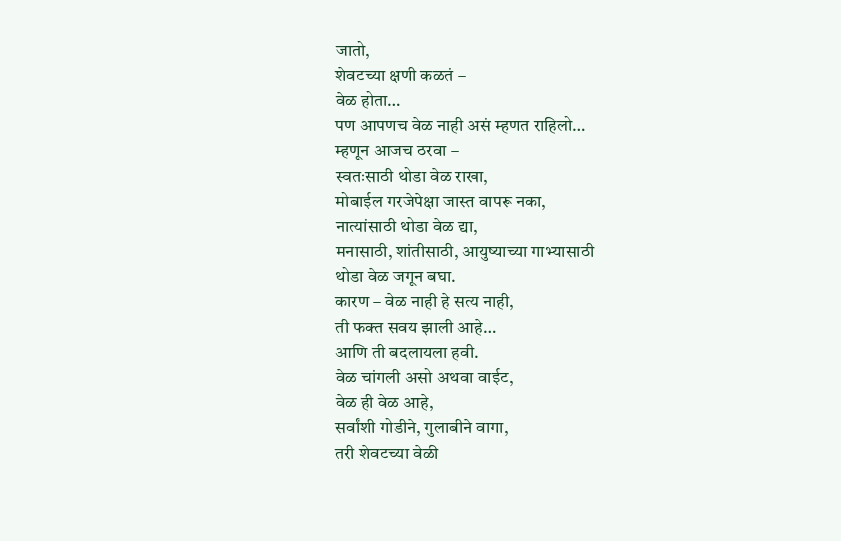जातो,
शेवटच्या क्षणी कळतं –
वेळ होता…
पण आपणच वेळ नाही असं म्हणत राहिलो…
म्हणून आजच ठरवा –
स्वतःसाठी थोडा वेळ राखा,
मोबाईल गरजेपेक्षा जास्त वापरू नका,
नात्यांसाठी थोडा वेळ द्या,
मनासाठी, शांतीसाठी, आयुष्याच्या गाभ्यासाठी
थोडा वेळ जगून बघा.
कारण – वेळ नाही हे सत्य नाही,
ती फक्त सवय झाली आहे…
आणि ती बदलायला हवी.
वेळ चांगली असो अथवा वाईट,
वेळ ही वेळ आहे,
सर्वांशी गोडीने, गुलाबीने वागा,
तरी शेवटच्या वेळी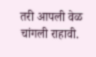तरी आपली वेळ चांगली राहावी.